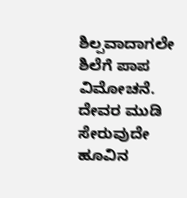ಶಿಲ್ಪವಾದಾಗಲೇ ಶಿಲೆಗೆ ಪಾಪ ವಿಮೋಚನೆ. ದೇವರ ಮುಡಿ ಸೇರುವುದೇ ಹೂವಿನ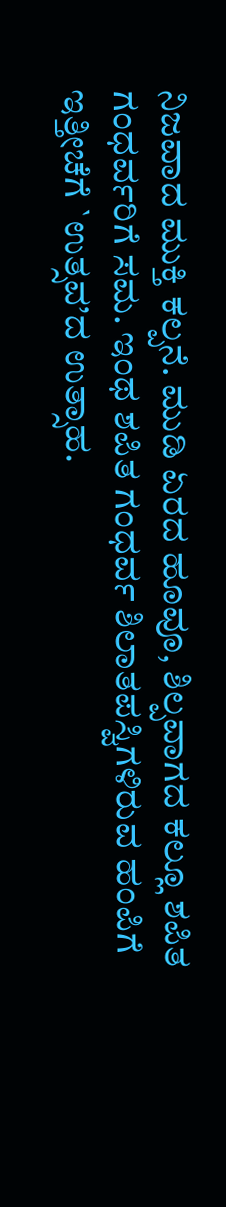ನಿಜವಾದ ಮುಕ್ತಿ ಕಲ್ಪನೆ. ಮುಡಿ ಏರದ ಹೂವೂ, ಶಿಲ್ಪವಾಗದ ಕಲ್ಲೂ ಶಪಿತ ಗಂಧರ್ವರಿಗೆ ಸಮ. ಇಂಥ ಶಪಿತ ಗಂಧರ್ವ ಶಿಲಾತಪಸ್ವಿಗಳಿರುವ ಹಂಪಿಗೆ ಇತ್ತೀಚೆಗೆ `ಉತ್ಸವ’ದ ಉತ್ಸಾಹ.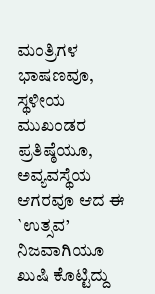ಮಂತ್ರಿಗಳ ಭಾಷಣವೂ, ಸ್ಥಳೀಯ ಮುಖಂಡರ ಪ್ರತಿಷ್ಠೆಯೂ, ಅವ್ಯವಸ್ಥೆಯ ಆಗರವೂ ಆದ ಈ `ಉತ್ಸವ’ ನಿಜವಾಗಿಯೂ ಖುಷಿ ಕೊಟ್ಟಿದ್ದು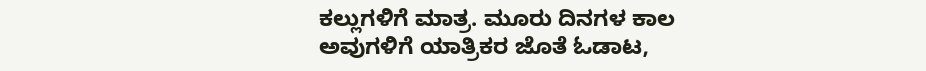ಕಲ್ಲುಗಳಿಗೆ ಮಾತ್ರ. ಮೂರು ದಿನಗಳ ಕಾಲ ಅವುಗಳಿಗೆ ಯಾತ್ರಿಕರ ಜೊತೆ ಓಡಾಟ,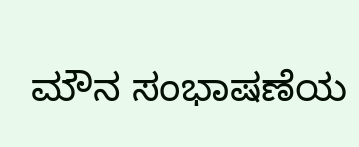ಮೌನ ಸಂಭಾಷಣೆಯ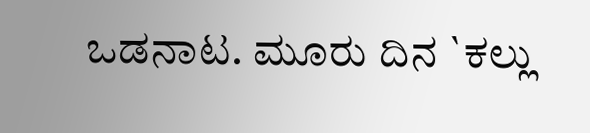ಒಡನಾಟ. ಮೂರು ದಿನ `ಕಲ್ಲು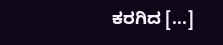ಕರಗಿದ [...]